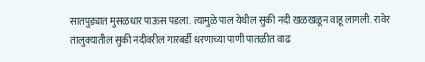सातपुड्यात मुसळधार पाऊस पडला. त्यामुळे पाल येथील सुकी नदी खळखळून वाहू लागली. रावेर तालुक्यातील सुकी नदीवरील गारबर्डी धरणाच्या पाणी पातळीत वाढ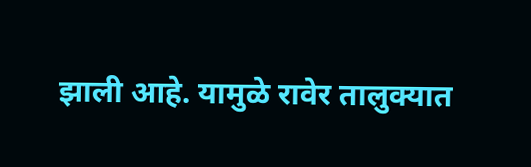झाली आहे. यामुळे रावेर तालुक्यात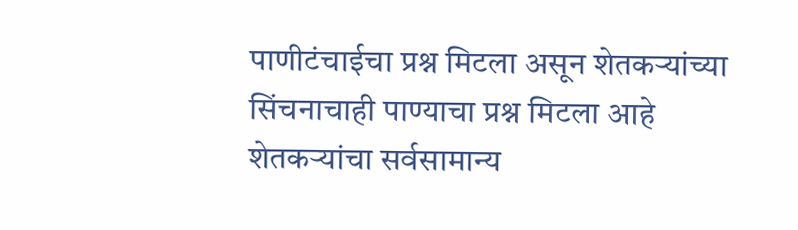पाणीटंचाईचा प्रश्न मिटला असून शेतकऱ्यांच्या सिंचनाचाही पाण्याचा प्रश्न मिटला आहे शेतकऱ्यांचा सर्वसामान्य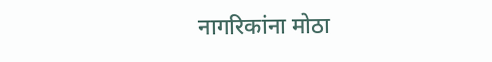नागरिकांना मोठा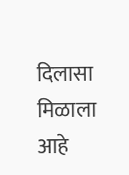दिलासा मिळाला आहे